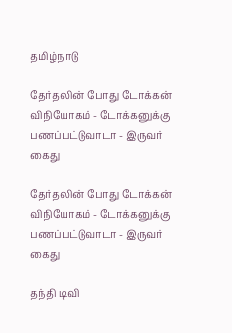தமிழ்நாடு

தேர்தலின் போது டோக்கன் விநியோகம் - டோக்கனுக்கு பணப்பட்டுவாடா - இருவர் கைது

தேர்தலின் போது டோக்கன் விநியோகம் - டோக்கனுக்கு பணப்பட்டுவாடா - இருவர் கைது

தந்தி டிவி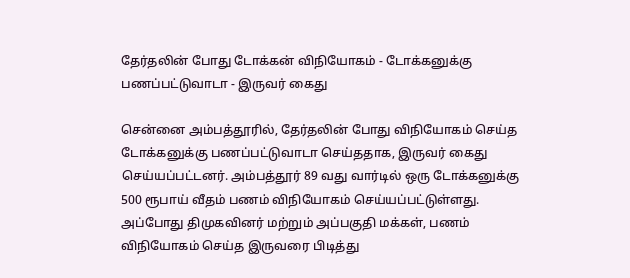தேர்தலின் போது டோக்கன் விநியோகம் - டோக்கனுக்கு பணப்பட்டுவாடா - இருவர் கைது

சென்னை அம்பத்தூரில், தேர்தலின் போது விநியோகம் செய்த டோக்கனுக்கு பணப்பட்டுவாடா செய்ததாக, இருவர் கைது செய்யப்பட்டனர். அம்பத்தூர் 89 வது வார்டில் ஒரு டோக்கனுக்கு 500 ரூபாய் வீதம் பணம் விநியோகம் செய்யப்பட்டுள்ளது. அப்போது திமுகவினர் மற்றும் அப்பகுதி மக்கள், பணம் விநியோகம் செய்த இருவரை பிடித்து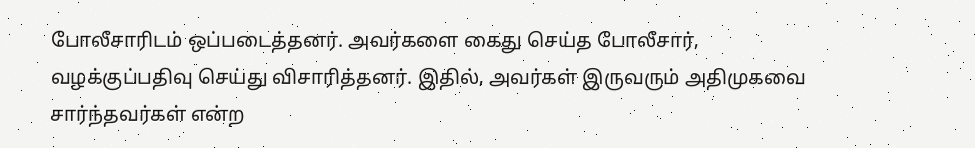போலீசாரிடம் ஒப்படைத்தனர். அவர்களை கைது செய்த போலீசார், வழக்குப்பதிவு செய்து விசாரித்தனர். இதில், அவர்கள் இருவரும் அதிமுகவை சார்ந்தவர்கள் என்ற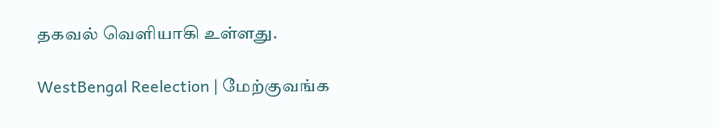தகவல் வெளியாகி உள்ளது.

WestBengal Reelection | மேற்குவங்க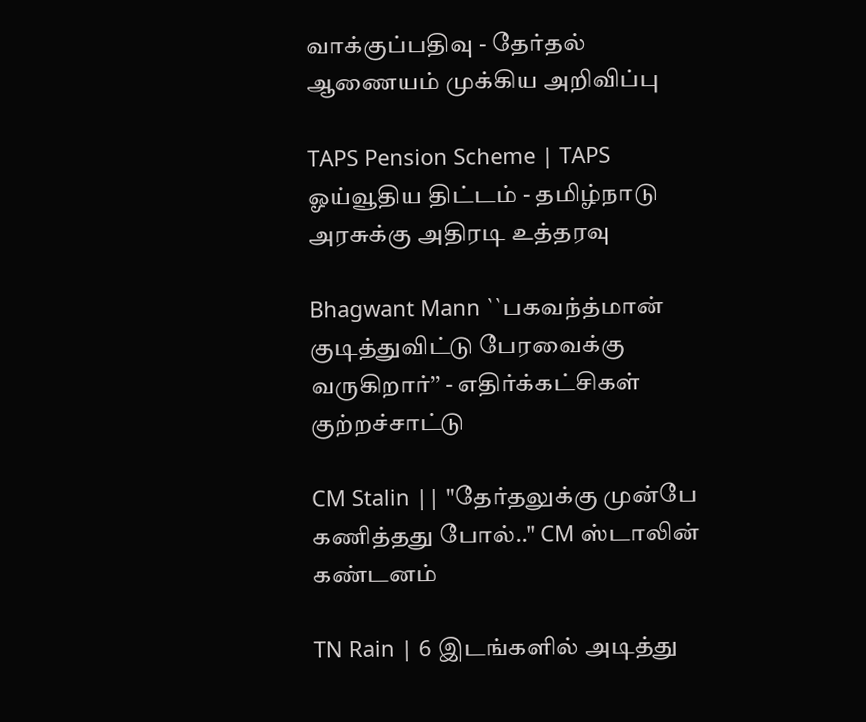வாக்குப்பதிவு - தேர்தல் ஆணையம் முக்கிய அறிவிப்பு

TAPS Pension Scheme | TAPS ஓய்வூதிய திட்டம் - தமிழ்நாடு அரசுக்கு அதிரடி உத்தரவு

Bhagwant Mann ``பகவந்த்மான் குடித்துவிட்டு பேரவைக்கு வருகிறார்’’ - எதிர்க்கட்சிகள் குற்றச்சாட்டு

CM Stalin || "தேர்தலுக்கு முன்பே கணித்தது போல்.." CM ஸ்டாலின் கண்டனம்

TN Rain | 6 இடங்களில் அடித்து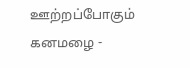ஊற்றப்போகும் கனமழை -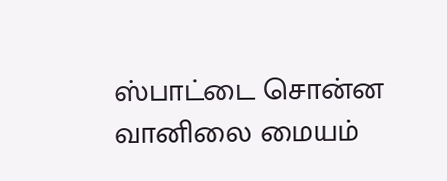ஸ்பாட்டை சொன்ன வானிலை மையம்